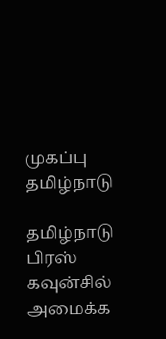முகப்பு
தமிழ்நாடு

தமிழ்நாடு பிரஸ் கவுன்சில் அமைக்க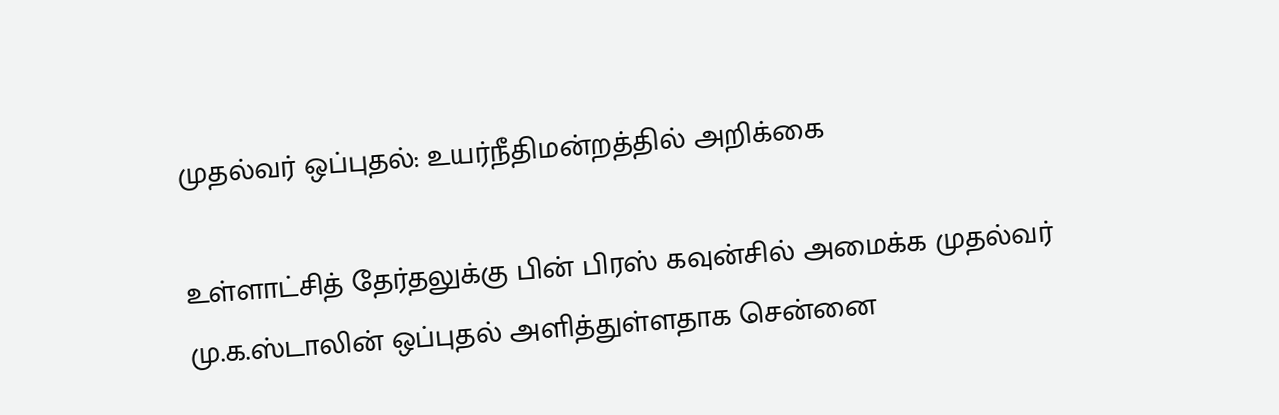முதல்வர் ஒப்புதல்: உயர்நீதிமன்றத்தில் அறிக்கை

உள்ளாட்சித் தேர்தலுக்கு பின் பிரஸ் கவுன்சில் அமைக்க முதல்வர் மு.க.ஸ்டாலின் ஒப்புதல் அளித்துள்ளதாக சென்னை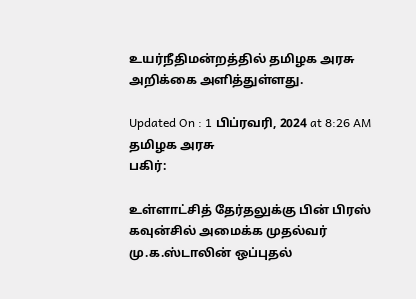உயர்நீதிமன்றத்தில் தமிழக அரசு அறிக்கை அளித்துள்ளது.

Updated On : 1 பிப்ரவரி, 2024 at 8:26 AM
தமிழக அரசு
பகிர்:

உள்ளாட்சித் தேர்தலுக்கு பின் பிரஸ் கவுன்சில் அமைக்க முதல்வர் மு.க.ஸ்டாலின் ஒப்புதல்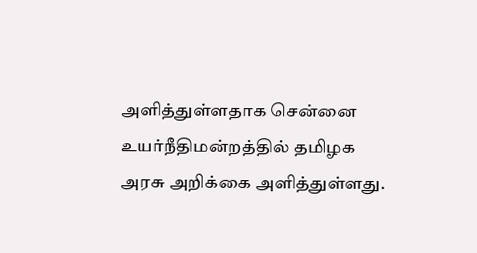அளித்துள்ளதாக சென்னை உயர்நீதிமன்றத்தில் தமிழக அரசு அறிக்கை அளித்துள்ளது.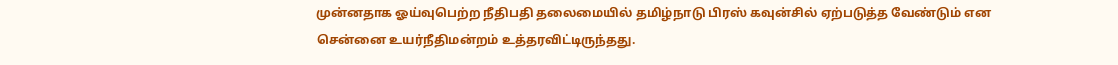முன்னதாக ஓய்வுபெற்ற நீதிபதி தலைமையில் தமிழ்நாடு பிரஸ் கவுன்சில் ஏற்படுத்த வேண்டும் என சென்னை உயர்நீதிமன்றம் உத்தரவிட்டிருந்தது.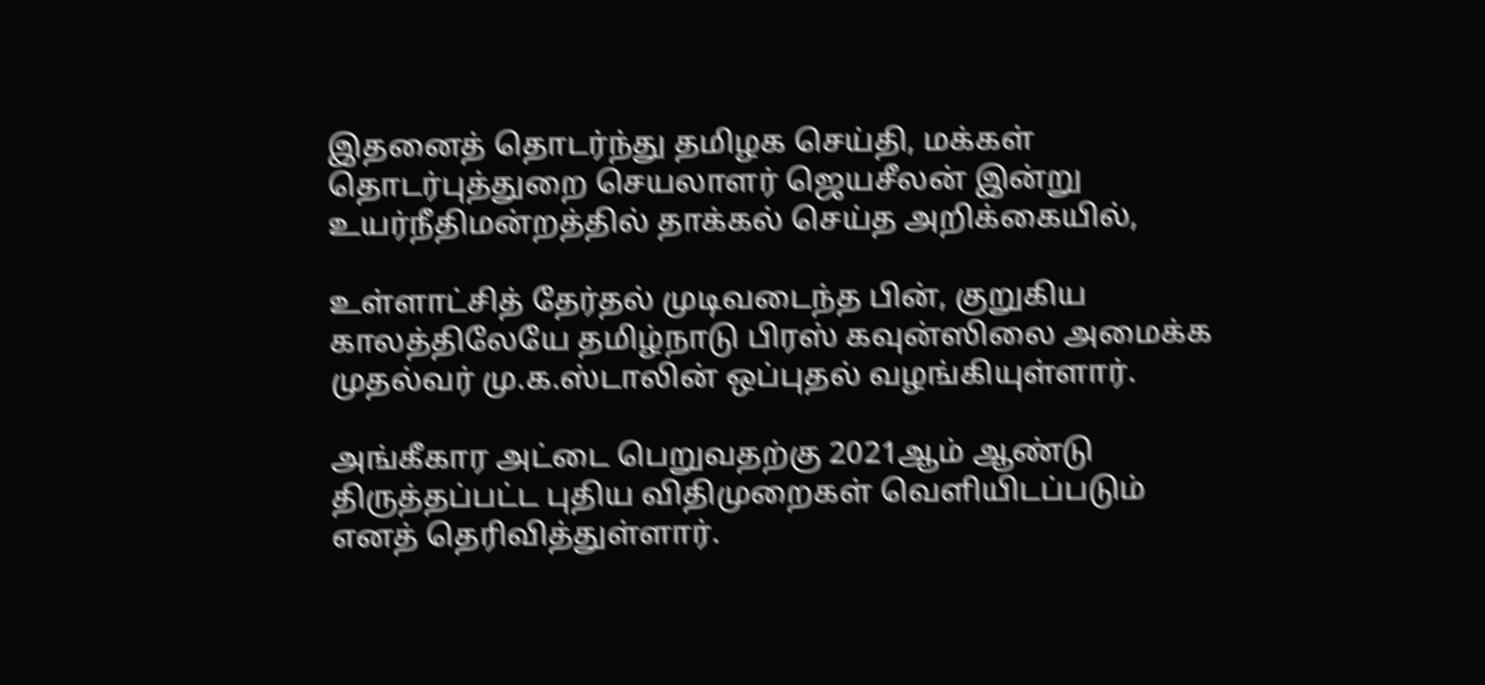இதனைத் தொடர்ந்து தமிழக செய்தி, மக்கள் தொடர்புத்துறை செயலாளர் ஜெயசீலன் இன்று உயர்நீதிமன்றத்தில் தாக்கல் செய்த அறிக்கையில்,

உள்ளாட்சித் தேர்தல் முடிவடைந்த பின், குறுகிய காலத்திலேயே தமிழ்நாடு பிரஸ் கவுன்ஸிலை அமைக்க முதல்வர் மு.க.ஸ்டாலின் ஒப்புதல் வழங்கியுள்ளார்.

அங்கீகார அட்டை பெறுவதற்கு 2021ஆம் ஆண்டு திருத்தப்பட்ட புதிய விதிமுறைகள் வெளியிடப்படும் எனத் தெரிவித்துள்ளார்.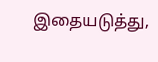இதையடுத்து,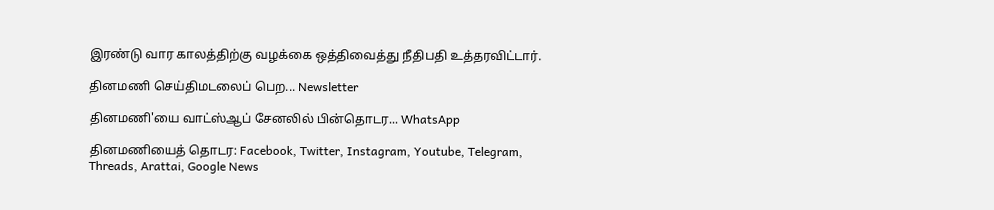இரண்டு வார காலத்திற்கு வழக்கை ஒத்திவைத்து நீதிபதி உத்தரவிட்டார்.

தினமணி செய்திமடலைப் பெற... Newsletter

தினமணி'யை வாட்ஸ்ஆப் சேனலில் பின்தொடர... WhatsApp

தினமணியைத் தொடர: Facebook, Twitter, Instagram, Youtube, Telegram, Threads, Arattai, Google News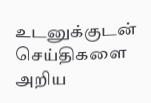உடனுக்குடன் செய்திகளை அறிய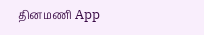தினமணி App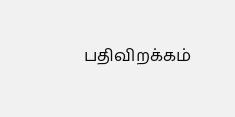பதிவிறக்கம்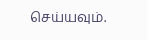செய்யவும்.